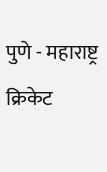पुणे - महाराष्ट्र क्रिकेट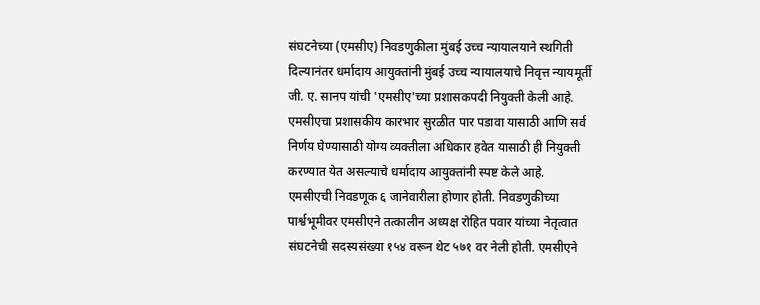संघटनेच्या (एमसीए) निवडणुकीला मुंबई उच्च न्यायालयाने स्थगिती दिल्यानंतर धर्मादाय आयुक्तांनी मुंबई उच्च न्यायालयाचे निवृत्त न्यायमूर्ती जी. ए. सानप यांची 'एमसीए'च्या प्रशासकपदी नियुक्ती केली आहे. एमसीएचा प्रशासकीय कारभार सुरळीत पार पडावा यासाठी आणि सर्व निर्णय घेण्यासाठी योग्य व्यक्तीला अधिकार हवेत यासाठी ही नियुक्ती करण्यात येत असल्याचे धर्मादाय आयुक्तांनी स्पष्ट केले आहे.
एमसीएची निवडणूक ६ जानेवारीला होणार होती. निवडणुकीच्या पार्श्वभूमीवर एमसीएने तत्कालीन अध्यक्ष रोहित पवार यांच्या नेतृत्वात संघटनेची सदस्यसंख्या १५४ वरून थेट ५७१ वर नेली होती. एमसीएने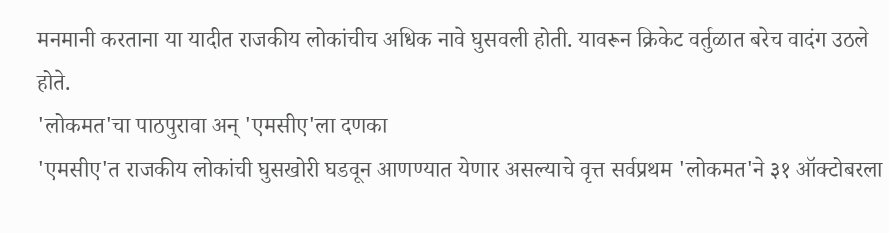मनमानी करताना या यादीत राजकीय लोकांचीच अधिक नावे घुसवली होती. यावरून क्रिकेट वर्तुळात बरेच वादंग उठले होते.
'लोकमत'चा पाठपुरावा अन् 'एमसीए'ला दणका
'एमसीए'त राजकीय लोकांची घुसखोरी घडवून आणण्यात येणार असल्याचे वृत्त सर्वप्रथम 'लोकमत'ने ३१ ऑक्टोबरला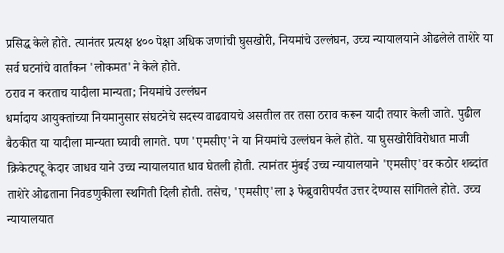प्रसिद्ध केले होते. त्यानंतर प्रत्यक्ष ४०० पेक्षा अधिक जणांची घुसखोरी, नियमांचे उल्लंघन, उच्च न्यायालयाने ओढलेले ताशेरे या सर्व घटनांचे वार्तांकन 'लोकमत'ने केले होते.
ठराव न करताच यादीला मान्यता; नियमांचे उल्लंघन
धर्मादाय आयुक्तांच्या नियमानुसार संघटनेचे सदस्य वाढवायचे असतील तर तसा ठराव करून यादी तयार केली जाते. पुढील बैठकीत या यादीला मान्यता घ्यावी लागते. पण 'एमसीए'ने या नियमांचे उल्लंघन केले होते. या घुसखोरीविरोधात माजी क्रिकेटपटू केदार जाधव याने उच्च न्यायालयात धाव घेतली होती. त्यानंतर मुंबई उच्च न्यायालयाने 'एमसीए'वर कठोर शब्दांत ताशेरे ओढताना निवडणुकीला स्थगिती दिली होती. तसेच, 'एमसीए'ला ३ फेब्रुवारीपर्यंत उत्तर देण्यास सांगितले होते. उच्च न्यायालयात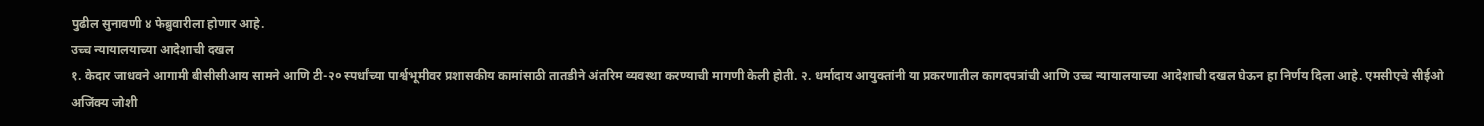पुढील सुनावणी ४ फेब्रुवारीला होणार आहे.
उच्च न्यायालयाच्या आदेशाची दखल
१. केदार जाधवने आगामी बीसीसीआय सामने आणि टी-२० स्पर्धांच्या पार्श्वभूमीवर प्रशासकीय कामांसाठी तातडीने अंतरिम व्यवस्था करण्याची मागणी केली होती. २. धर्मादाय आयुक्तांनी या प्रकरणातील कागदपत्रांची आणि उच्च न्यायालयाच्या आदेशाची दखल घेऊन हा निर्णय दिला आहे. एमसीएचे सीईओ अजिंक्य जोशी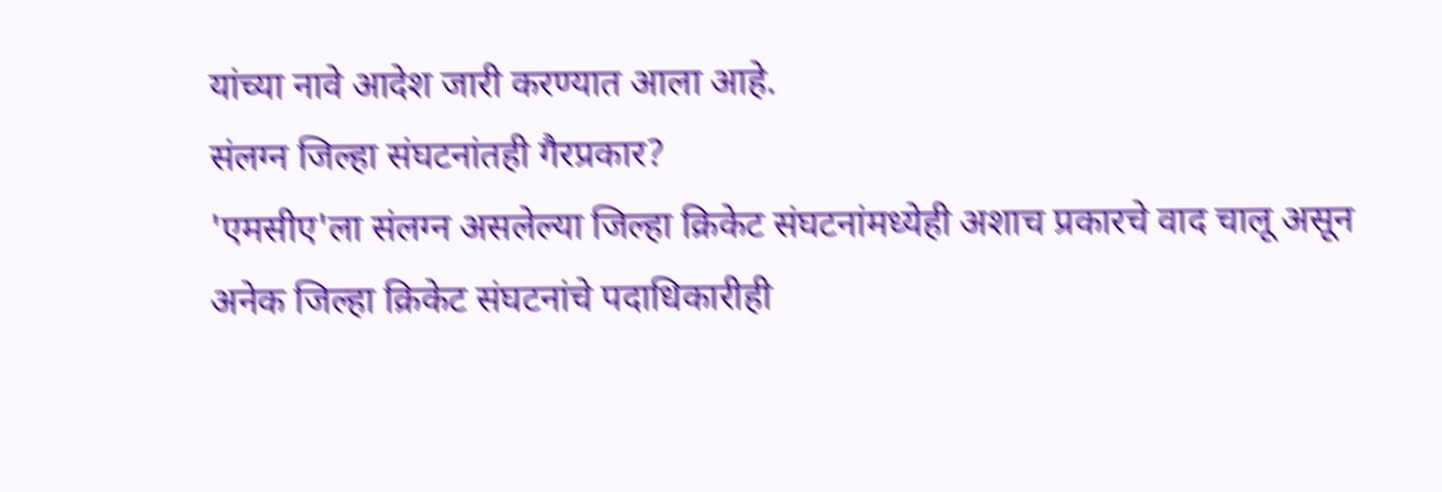यांच्या नावे आदेश जारी करण्यात आला आहे.
संलग्न जिल्हा संघटनांतही गैरप्रकार?
'एमसीए'ला संलग्न असलेल्या जिल्हा क्रिकेट संघटनांमध्येही अशाच प्रकारचे वाद चालू असून अनेक जिल्हा क्रिकेट संघटनांचे पदाधिकारीही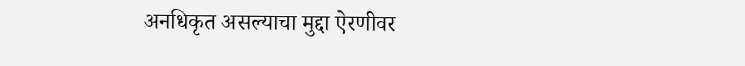अनधिकृत असल्याचा मुद्दा ऐरणीवर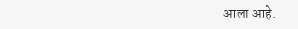आला आहे.